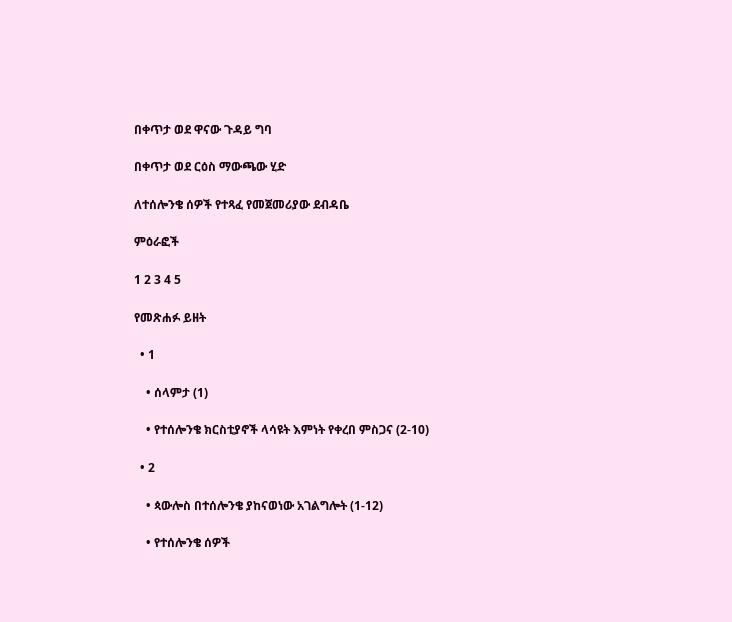በቀጥታ ወደ ዋናው ጉዳይ ግባ

በቀጥታ ወደ ርዕስ ማውጫው ሂድ

ለተሰሎንቄ ሰዎች የተጻፈ የመጀመሪያው ደብዳቤ

ምዕራፎች

1 2 3 4 5

የመጽሐፉ ይዘት

  • 1

    • ሰላምታ (1)

    • የተሰሎንቄ ክርስቲያኖች ላሳዩት እምነት የቀረበ ምስጋና (2-10)

  • 2

    • ጳውሎስ በተሰሎንቄ ያከናወነው አገልግሎት (1-12)

    • የተሰሎንቄ ሰዎች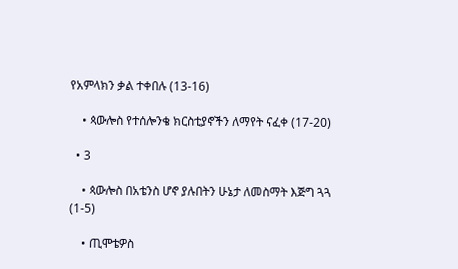የአምላክን ቃል ተቀበሉ (13-16)

    • ጳውሎስ የተሰሎንቄ ክርስቲያኖችን ለማየት ናፈቀ (17-20)

  • 3

    • ጳውሎስ በአቴንስ ሆኖ ያሉበትን ሁኔታ ለመስማት እጅግ ጓጓ (1-5)

    • ጢሞቴዎስ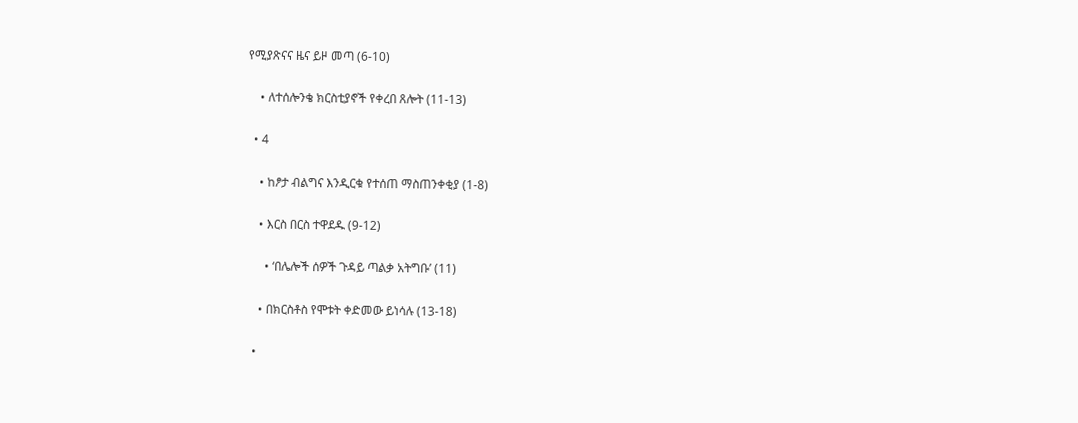የሚያጽናና ዜና ይዞ መጣ (6-10)

    • ለተሰሎንቄ ክርስቲያኖች የቀረበ ጸሎት (11-13)

  • 4

    • ከፆታ ብልግና እንዲርቁ የተሰጠ ማስጠንቀቂያ (1-8)

    • እርስ በርስ ተዋደዱ (9-12)

      • ‘በሌሎች ሰዎች ጉዳይ ጣልቃ አትግቡ’ (11)

    • በክርስቶስ የሞቱት ቀድመው ይነሳሉ (13-18)

  •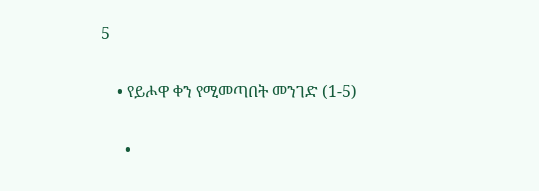5

    • የይሖዋ ቀን የሚመጣበት መንገድ (1-5)

      •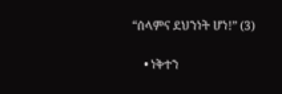“ሰላምና ደህንነት ሆነ!” (3)

    • ነቅተን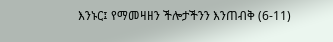እንኑር፤ የማመዛዘን ችሎታችንን እንጠብቅ (6-11)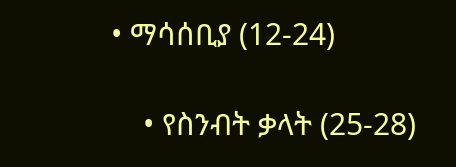• ማሳሰቢያ (12-24)

    • የስንብት ቃላት (25-28)